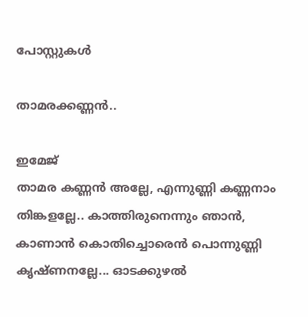പോസ്റ്റുകള്‍

താമരക്കണ്ണൻ..

ഇമേജ്
താമര കണ്ണൻ അല്ലേ, എന്നുണ്ണി കണ്ണനാം തിങ്കളല്ലേ.. കാത്തിരുനെന്നും ഞാൻ,  കാണാൻ കൊതിച്ചൊരെൻ പൊന്നുണ്ണി കൃഷ്ണനല്ലേ... ഓടക്കുഴൽ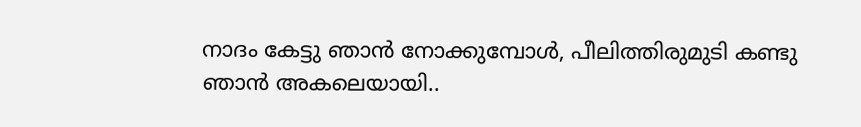നാദം കേട്ടു ഞാൻ നോക്കുമ്പോൾ, പീലിത്തിരുമുടി കണ്ടു ഞാൻ അകലെയായി..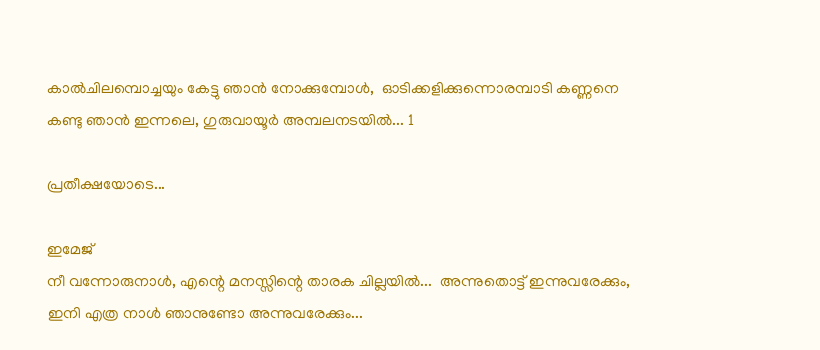കാൽചിലമ്പൊച്ചയും കേട്ടു ഞാൻ നോക്കുമ്പോൾ,  ഓടിക്കളിക്കുന്നൊരമ്പാടി കണ്ണനെ കണ്ടു ഞാൻ ഇന്നലെ, ഗുരുവായൂർ അമ്പലനടയിൽ... 1

പ്രതീക്ഷയോടെ...

ഇമേജ്
നീ വന്നോരുനാൾ, എന്റെ മനസ്സിന്റെ താരക ചില്ലയിൽ...  അന്നുതൊട്ട് ഇന്നുവരേക്കും, ഇനി എത്ര നാൾ ഞാനുണ്ടോ അന്നുവരേക്കും...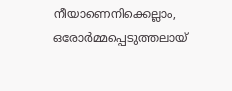നീയാണെനിക്കെല്ലാം, ഒരോർമ്മപ്പെടുത്തലായ്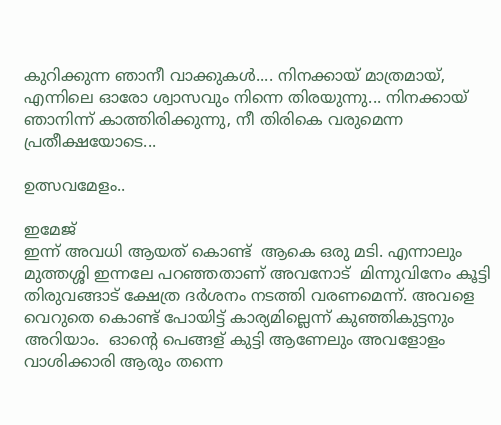കുറിക്കുന്ന ഞാനീ വാക്കുകൾ.... നിനക്കായ്‌ മാത്രമായ്, എന്നിലെ ഓരോ ശ്വാസവും നിന്നെ തിരയുന്നു... നിനക്കായ്‌ ഞാനിന്ന് കാത്തിരിക്കുന്നു, നീ തിരികെ വരുമെന്ന പ്രതീക്ഷയോടെ...

ഉത്സവമേളം..

ഇമേജ്
ഇന്ന് അവധി ആയത് കൊണ്ട്  ആകെ ഒരു മടി. എന്നാലും മുത്തശ്ശി ഇന്നലേ പറഞ്ഞതാണ് അവനോട്  മിന്നുവിനേം കൂട്ടി തിരുവങ്ങാട് ക്ഷേത്ര ദർശനം നടത്തി വരണമെന്ന്. അവളെ വെറുതെ കൊണ്ട് പോയിട്ട് കാര്യമില്ലെന്ന് കുഞ്ഞികുട്ടനും അറിയാം.  ഓന്റെ പെങ്ങള് കുട്ടി ആണേലും അവളോളം വാശിക്കാരി ആരും തന്നെ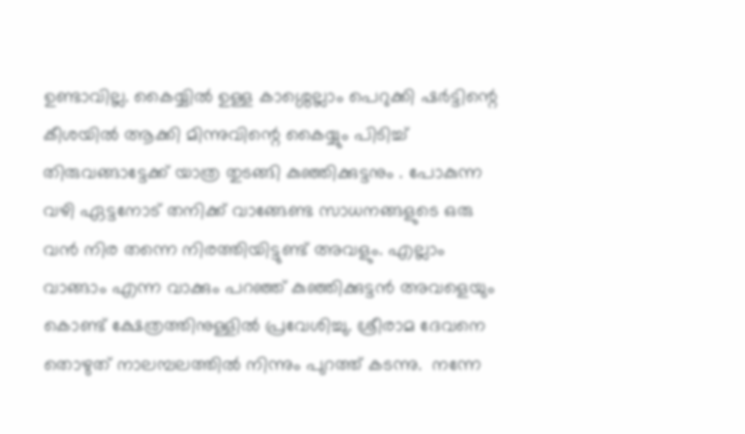ഉണ്ടാവില്ല. കൈയ്യിൽ ഉള്ള കാശ്ശെല്ലാം പെറുക്കി ഷർട്ടിന്റെ കീശയിൽ ആക്കി മിന്നുവിന്റെ കൈയ്യും പിടിച്ച് തിരുവങ്ങാട്ടേക്ക് യാത്ര തുടങ്ങി കുഞ്ഞിക്കുട്ടനും . പോകുന്ന വഴി ഏട്ടനോട് തനിക്ക് വാങ്ങേണ്ട സാധനങ്ങളുടെ ഒരു വൻ നിര തന്നെ നിരത്തിയിട്ടുണ്ട് അവളും. എല്ലാം വാങ്ങാം എന്ന വാക്കും പറഞ്ഞ് കുഞ്ഞിക്കുട്ടൻ അവളെയും കൊണ്ട് ക്ഷേത്രത്തിനുള്ളിൽ പ്രവേശിച്ചു. ശ്രീരാമ ദേവനെ തൊഴുത് നാലമ്പലത്തിൽ നിന്നും പുറത്ത് കടന്നു.  നന്നേ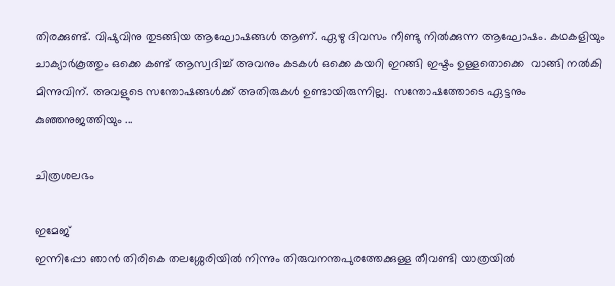തിരക്കുണ്ട്. വിഷുവിനു തുടങ്ങിയ ആഘോഷങ്ങൾ ആണ്. ഏഴു ദിവസം നീണ്ടു നിൽക്കുന്ന ആഘോഷം. കഥകളിയും ചാക്യാർകൂത്തും ഒക്കെ കണ്ട് ആസ്വദിച്ച് അവനും കടകൾ ഒക്കെ കയറി ഇറങ്ങി ഇഷ്ടം ഉള്ളതൊക്കെ  വാങ്ങി നൽകി മിന്നുവിന്. അവളുടെ സന്തോഷങ്ങൾക്ക് അതിരുകൾ ഉണ്ടായിരുന്നില്ല.  സന്തോഷത്തോടെ ഏട്ടനും കുഞ്ഞനുജത്തിയും ...

ചിത്രശലഭം

ഇമേജ്
ഇന്നിപ്പോ ഞാൻ തിരികെ തലശ്ശേരിയിൽ നിന്നും തിരുവനന്തപുരത്തേക്കുള്ള തീവണ്ടി യാത്രയിൽ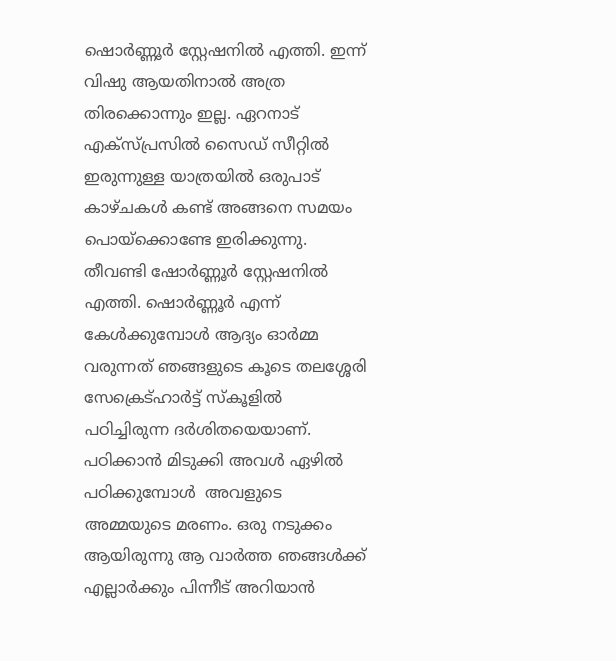ഷൊർണ്ണൂർ സ്റ്റേഷനിൽ എത്തി. ഇന്ന് വിഷു ആയതിനാൽ അത്ര തിരക്കൊന്നും ഇല്ല. ഏറനാട് എക്സ്പ്രസിൽ സൈഡ് സീറ്റിൽ ഇരുന്നുള്ള യാത്രയിൽ ഒരുപാട് കാഴ്ചകൾ കണ്ട് അങ്ങനെ സമയം പൊയ്ക്കൊണ്ടേ ഇരിക്കുന്നു. തീവണ്ടി ഷോർണ്ണൂർ സ്റ്റേഷനിൽ എത്തി. ഷൊർണ്ണൂർ എന്ന് കേൾക്കുമ്പോൾ ആദ്യം ഓർമ്മ വരുന്നത് ഞങ്ങളുടെ കൂടെ തലശ്ശേരി സേക്രെട്ഹാർട്ട്‌ സ്കൂളിൽ പഠിച്ചിരുന്ന ദർശിതയെയാണ്. പഠിക്കാൻ മിടുക്കി അവൾ ഏഴിൽ പഠിക്കുമ്പോൾ  അവളുടെ അമ്മയുടെ മരണം. ഒരു നടുക്കം ആയിരുന്നു ആ വാർത്ത ഞങ്ങൾക്ക് എല്ലാർക്കും പിന്നീട് അറിയാൻ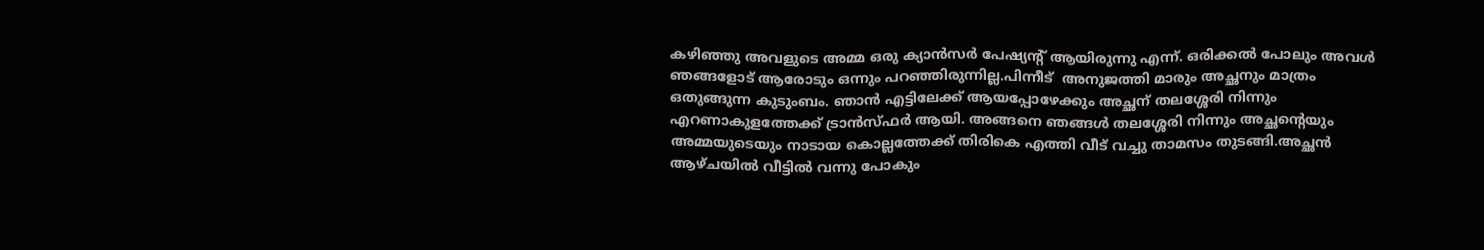കഴിഞ്ഞു അവളുടെ അമ്മ ഒരു ക്യാൻസർ പേഷ്യന്റ് ആയിരുന്നു എന്ന്. ഒരിക്കൽ പോലും അവൾ ഞങ്ങളോട് ആരോടും ഒന്നും പറഞ്ഞിരുന്നില്ല.പിന്നീട്  അനുജത്തി മാരും അച്ഛനും മാത്രം ഒതുങ്ങുന്ന കുടുംബം. ഞാൻ എട്ടിലേക്ക് ആയപ്പോഴേക്കും അച്ഛന് തലശ്ശേരി നിന്നും എറണാകുളത്തേക്ക് ട്രാൻസ്ഫർ ആയി. അങ്ങനെ ഞങ്ങൾ തലശ്ശേരി നിന്നും അച്ഛന്റെയും അമ്മയുടെയും നാടായ കൊല്ലത്തേക്ക് തിരികെ എത്തി വീട് വച്ചു താമസം തുടങ്ങി.അച്ഛൻ ആഴ്ചയിൽ വീട്ടിൽ വന്നു പോകും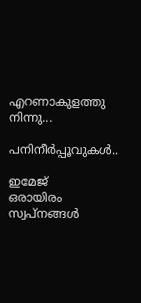എറണാകുളത്തു നിന്നു...

പനിനീർപ്പൂവുകൾ..

ഇമേജ്
ഒരായിരം സ്വപ്‌നങ്ങൾ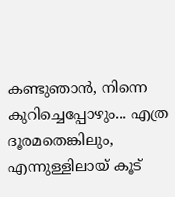കണ്ടുഞാൻ, നിന്നെ കുറിച്ചെപ്പോഴും... എത്ര ദൂരമതെങ്കിലും, എന്നുള്ളിലായ് കൂട്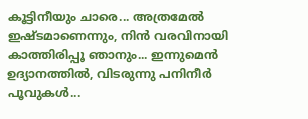കൂട്ടിനീയും ചാരെ... അത്രമേൽ ഇഷ്ടമാണെന്നും, നിൻ വരവിനായി കാത്തിരിപ്പൂ ഞാനും... ഇന്നുമെൻ ഉദ്യാനത്തിൽ, വിടരുന്നു പനിനീർ പൂവുകൾ...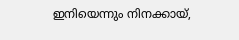ഇനിയെന്നും നിനക്കായ്‌,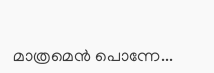മാത്രമെൻ പൊന്നേ...